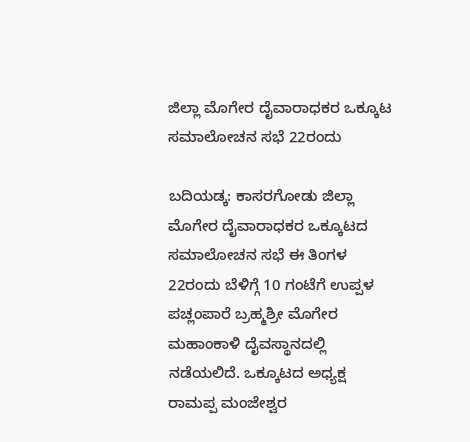ಜಿಲ್ಲಾ ಮೊಗೇರ ದೈವಾರಾಧಕರ ಒಕ್ಕೂಟ ಸಮಾಲೋಚನ ಸಭೆ 22ರಂದು

ಬದಿಯಡ್ಕ: ಕಾಸರಗೋಡು ಜಿಲ್ಲಾ ಮೊಗೇರ ದೈವಾರಾಧಕರ ಒಕ್ಕೂಟದ ಸಮಾಲೋಚನ ಸಭೆ ಈ ತಿಂಗಳ 22ರಂದು ಬೆಳಿಗ್ಗೆ 10 ಗಂಟೆಗೆ ಉಪ್ಪಳ ಪಚ್ಲಂಪಾರೆ ಬ್ರಹ್ಮಶ್ರೀ ಮೊಗೇರ ಮಹಾಂಕಾಳಿ ದೈವಸ್ಥಾನದಲ್ಲಿ ನಡೆಯಲಿದೆ. ಒಕ್ಕೂಟದ ಅಧ್ಯಕ್ಷ ರಾಮಪ್ಪ ಮಂಜೇಶ್ವರ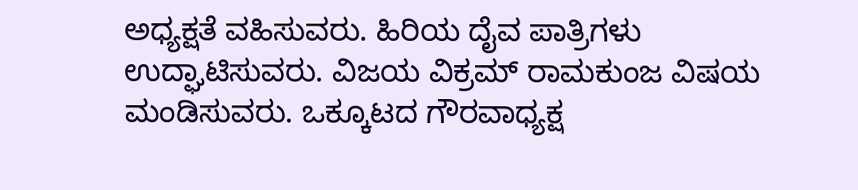ಅಧ್ಯಕ್ಷತೆ ವಹಿಸುವರು. ಹಿರಿಯ ದೈವ ಪಾತ್ರಿಗಳು ಉದ್ಘಾಟಿಸುವರು. ವಿಜಯ ವಿಕ್ರಮ್ ರಾಮಕುಂಜ ವಿಷಯ ಮಂಡಿಸುವರು. ಒಕ್ಕೂಟದ ಗೌರವಾಧ್ಯಕ್ಷ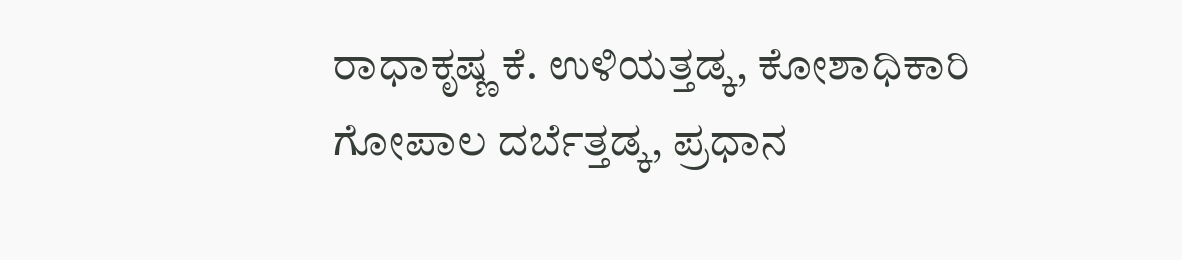ರಾಧಾಕೃಷ್ಣ ಕೆ. ಉಳಿಯತ್ತಡ್ಕ, ಕೋಶಾಧಿಕಾರಿ ಗೋಪಾಲ ದರ್ಬೆತ್ತಡ್ಕ, ಪ್ರಧಾನ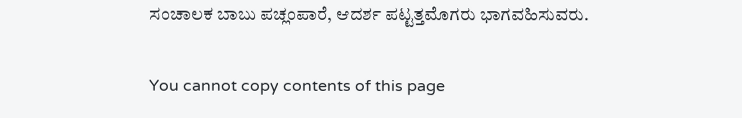ಸಂಚಾಲಕ ಬಾಬು ಪಚ್ಲಂಪಾರೆ, ಆದರ್ಶ ಪಟ್ಟತ್ತಮೊಗರು ಭಾಗವಹಿಸುವರು.

You cannot copy contents of this page